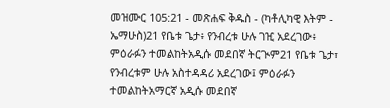መዝሙር 105:21 - መጽሐፍ ቅዱስ - (ካቶሊካዊ እትም - ኤማሁስ)21 የቤቱ ጌታ፥ የንብረቱ ሁሉ ገዢ አደረገው፥ ምዕራፉን ተመልከትአዲሱ መደበኛ ትርጒም21 የቤቱ ጌታ፣ የንብረቱም ሁሉ አስተዳዳሪ አደረገው፤ ምዕራፉን ተመልከትአማርኛ አዲሱ መደበኛ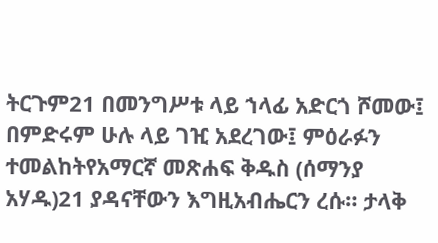ትርጉም21 በመንግሥቱ ላይ ኀላፊ አድርጎ ሾመው፤ በምድሩም ሁሉ ላይ ገዢ አደረገው፤ ምዕራፉን ተመልከትየአማርኛ መጽሐፍ ቅዱስ (ሰማንያ አሃዱ)21 ያዳናቸውን እግዚአብሔርን ረሱ። ታላቅ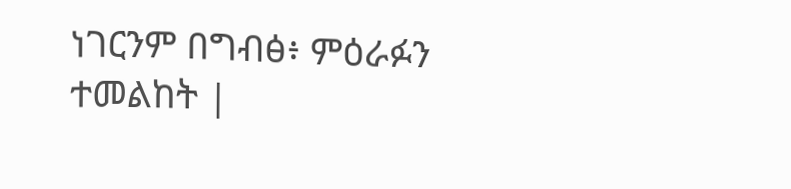ነገርንም በግብፅ፥ ምዕራፉን ተመልከት |